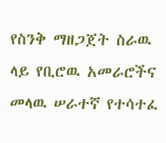የስንቅ ማዘጋጀት ስራዉ ላይ የቢሮዉ አመራሮችና መላዉ ሠራተኛ የተሳተፈ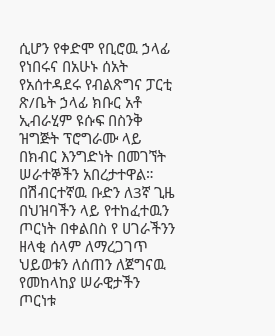ሲሆን የቀድሞ የቢሮዉ ኃላፊ የነበሩና በአሁኑ ሰአት የአሰተዳደሩ የብልጽግና ፓርቲ ጽ/ቤት ኃላፊ ክቡር አቶ ኢብራሂም ዩሱፍ በስንቅ ዝግጅት ፕሮግራሙ ላይ በክብር እንግድነት በመገኘት ሠራተኞችን አበረታተዋል።
በሽብርተኛዉ ቡድን ለ3ኛ ጊዜ በህዝባችን ላይ የተከፈተዉን ጦርነት በቀልበስ የ ሀገራችንን ዘላቂ ሰላም ለማረጋገጥ ህይወቱን ለሰጠን ለጀግናዉ የመከላከያ ሠራዊታችን ጦርነቱ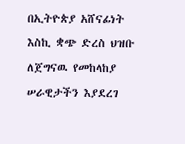በኢትዮጵያ አሸናፊነት እስኪ ቋጭ ድረስ ህዝቡ ለጀግናዉ የመከላከያ ሠራዊታችን እያደረገ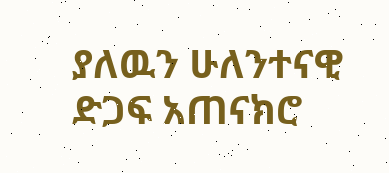ያለዉን ሁለንተናዊ ድጋፍ አጠናክሮ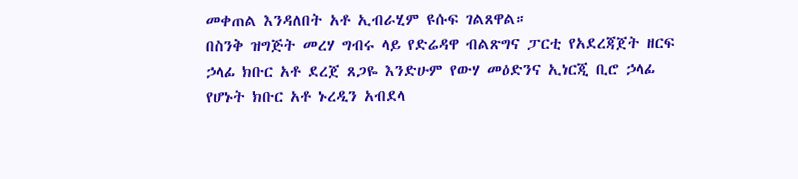መቀጠል እንዳለበት አቶ ኢብራሂም ዩሱፍ ገልጸዋል።
በስንቅ ዝግጅት መረሃ ግብሩ ላይ የድሬዳዋ ብልጽግና ፓርቲ የአደረጃጀት ዘርፍ ኃላፊ ክቡር አቶ ደረጀ ጸጋዬ እንድሁም የውሃ መዕድንና ኢነርጂ ቢሮ ኃላፊ የሆኑት ክቡር አቶ ኑረዲን አብደላ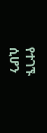የተገኙ ሲሆን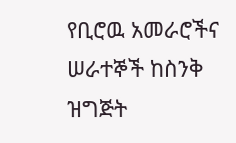የቢሮዉ አመራሮችና ሠራተኞች ከስንቅ ዝግጅት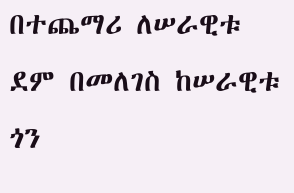በተጨማሪ ለሠራዊቱ ደም በመለገስ ከሠራዊቱ ጎን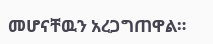መሆናቸዉን አረጋግጠዋል።